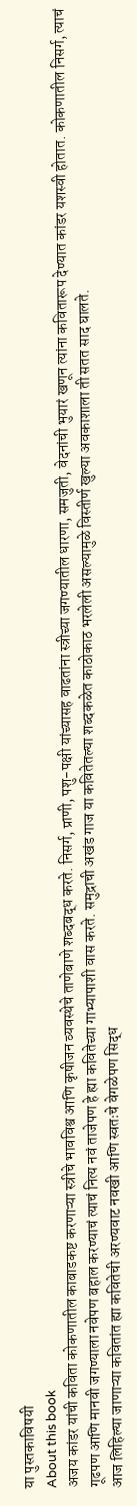या पुस्तकाविषयी
About this book
अजय कांडर यांची कविता कोकणातील काबाडकष्ट करणाऱ्या स्त्रीचे भावविश्व आणि कृषीजन व्यवस्थेचे ताणेबाणे शब्दबद्ध करते. निसर्ग, प्राणी, पशु-पक्षी यांच्यासह वाढतांना स्त्रीच्या जगण्यातील धारणा, समजुती, वेदनांची भुयारं खणून त्यांना कवितारूप देण्यात कांडर यशस्वी होतात. कोकणातील निसर्ग, त्याचं गूढपण आणि मानवी जगण्याला नवेपण बहाल करण्याचं त्याचं नित्य नवं ताजेपण हे ह्या कवितेच्या गाभ्यापाशी वास करते. समुद्राची अखंड गाज या कवितेतल्या शब्दकळेत काठोकाठ भरलेली असल्यामुळे विस्तीर्ण खुल्या अवकाशाला ती सतत साद घालते.
आज लिहिल्या जाणाऱ्या कवितांत ह्या कवितेची अरण्यवाट नवखी आणि स्वतःचे वेगळेपण सिद्ध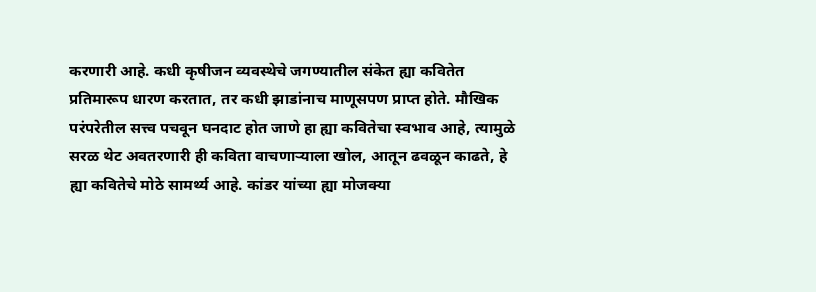करणारी आहे. कधी कृषीजन व्यवस्थेचे जगण्यातील संकेत ह्या कवितेत प्रतिमारूप धारण करतात, तर कधी झाडांनाच माणूसपण प्राप्त होते. मौखिक परंपरेतील सत्त्व पचवून घनदाट होत जाणे हा ह्या कवितेचा स्वभाव आहे, त्यामुळे सरळ थेट अवतरणारी ही कविता वाचणाऱ्याला खोल, आतून ढवळून काढते, हे ह्या कवितेचे मोठे सामर्थ्य आहे. कांडर यांच्या ह्या मोजक्या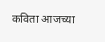कविता आजच्या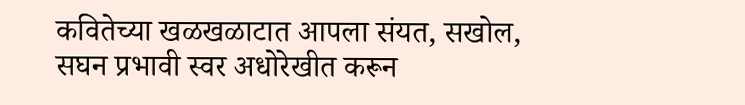कवितेच्या खळखळाटात आपला संयत, सखोल, सघन प्रभावी स्वर अधोरेखीत करून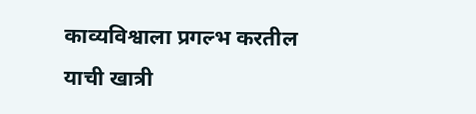काव्यविश्वाला प्रगल्भ करतील याची खात्री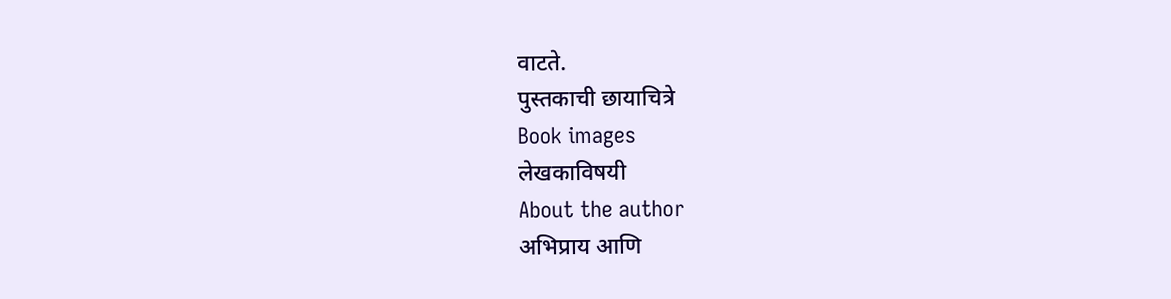वाटते.
पुस्तकाची छायाचित्रे
Book images
लेखकाविषयी
About the author
अभिप्राय आणि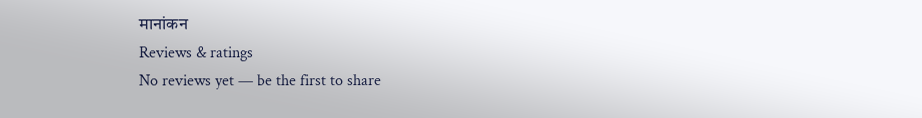मानांकन
Reviews & ratings
No reviews yet — be the first to share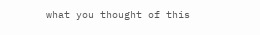what you thought of this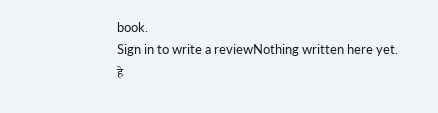book.
Sign in to write a reviewNothing written here yet.
हे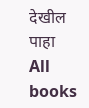देखील पाहा
All books